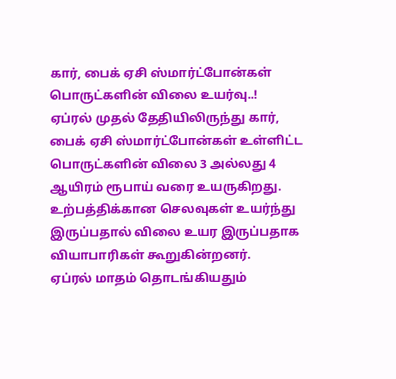கார், பைக் ஏசி ஸ்மார்ட்போன்கள் பொருட்களின் விலை உயர்வு..!
ஏப்ரல் முதல் தேதியிலிருந்து கார், பைக் ஏசி ஸ்மார்ட்போன்கள் உள்ளிட்ட பொருட்களின் விலை 3 அல்லது 4 ஆயிரம் ரூபாய் வரை உயருகிறது. உற்பத்திக்கான செலவுகள் உயர்ந்து இருப்பதால் விலை உயர இருப்பதாக வியாபாரிகள் கூறுகின்றனர்.
ஏப்ரல் மாதம் தொடங்கியதும்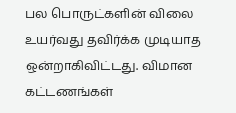பல பொருட்களின் விலை உயர்வது தவிர்க்க முடியாத ஒன்றாகிவிட்டது. விமான கட்டணங்கள்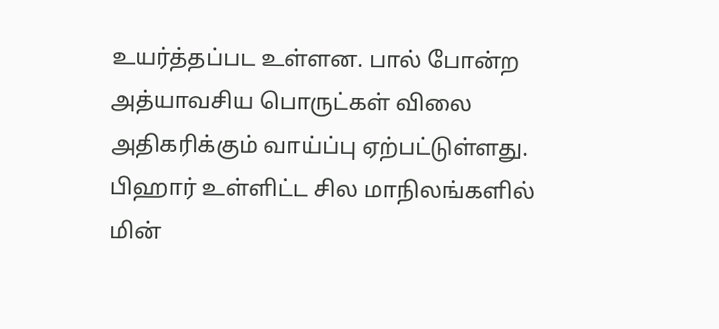உயர்த்தப்பட உள்ளன. பால் போன்ற அத்யாவசிய பொருட்கள் விலை அதிகரிக்கும் வாய்ப்பு ஏற்பட்டுள்ளது. பிஹார் உள்ளிட்ட சில மாநிலங்களில் மின்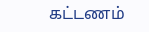கட்டணம்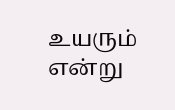உயரும் என்று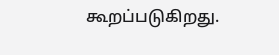கூறப்படுகிறது.